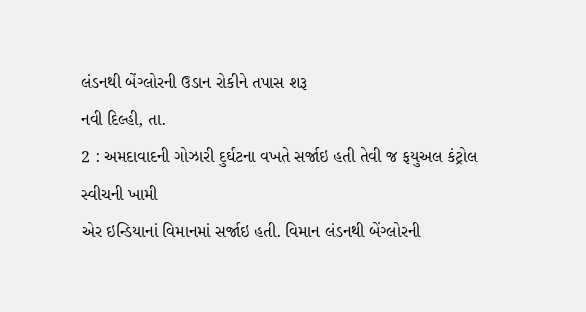લંડનથી બેંગ્લોરની ઉડાન રોકીને તપાસ શરૂ
નવી દિલ્હી, તા.
2 : અમદાવાદની ગોઝારી દુર્ઘટના વખતે સર્જાઇ હતી તેવી જ ફયુઅલ કંટ્રોલ સ્વીચની ખામી
એર ઇન્ડિયાનાં વિમાનમાં સર્જાઇ હતી. વિમાન લંડનથી બેંગ્લોરની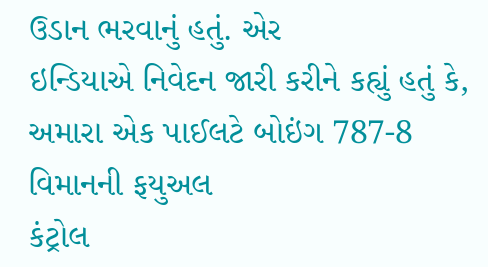ઉડાન ભરવાનું હતું. એર
ઇન્ડિયાએ નિવેદન જારી કરીને કહ્યું હતું કે, અમારા એક પાઈલટે બોઇંગ 787-8 વિમાનની ફયુઅલ
કંટ્રોલ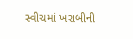સ્વીચમાં ખરાબીની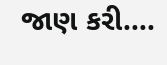જાણ કરી….